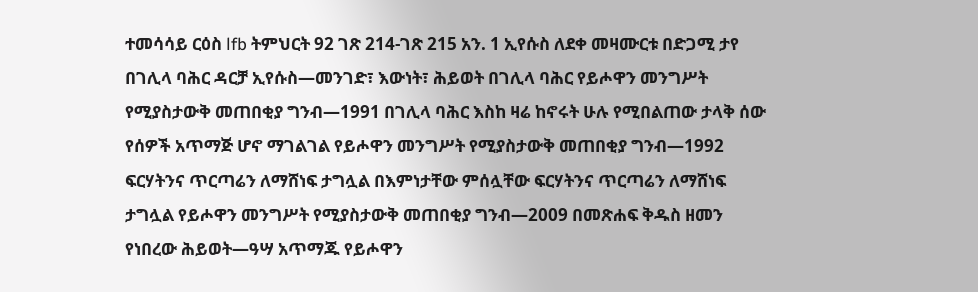ተመሳሳይ ርዕስ lfb ትምህርት 92 ገጽ 214-ገጽ 215 አን. 1 ኢየሱስ ለደቀ መዛሙርቱ በድጋሚ ታየ በገሊላ ባሕር ዳርቻ ኢየሱስ—መንገድ፣ እውነት፣ ሕይወት በገሊላ ባሕር የይሖዋን መንግሥት የሚያስታውቅ መጠበቂያ ግንብ—1991 በገሊላ ባሕር እስከ ዛሬ ከኖሩት ሁሉ የሚበልጠው ታላቅ ሰው የሰዎች አጥማጅ ሆኖ ማገልገል የይሖዋን መንግሥት የሚያስታውቅ መጠበቂያ ግንብ—1992 ፍርሃትንና ጥርጣሬን ለማሸነፍ ታግሏል በእምነታቸው ምሰሏቸው ፍርሃትንና ጥርጣሬን ለማሸነፍ ታግሏል የይሖዋን መንግሥት የሚያስታውቅ መጠበቂያ ግንብ—2009 በመጽሐፍ ቅዱስ ዘመን የነበረው ሕይወት—ዓሣ አጥማጁ የይሖዋን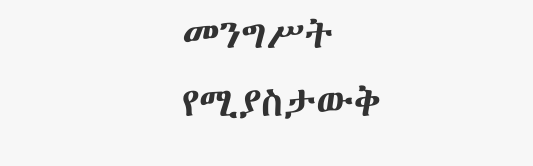መንግሥት የሚያስታውቅ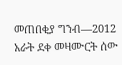መጠበቂያ ግንብ—2012 አራት ደቀ መዛሙርት ሰው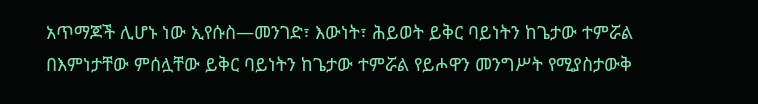አጥማጆች ሊሆኑ ነው ኢየሱስ—መንገድ፣ እውነት፣ ሕይወት ይቅር ባይነትን ከጌታው ተምሯል በእምነታቸው ምሰሏቸው ይቅር ባይነትን ከጌታው ተምሯል የይሖዋን መንግሥት የሚያስታውቅ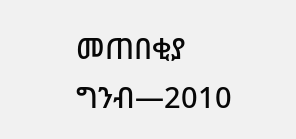መጠበቂያ ግንብ—2010